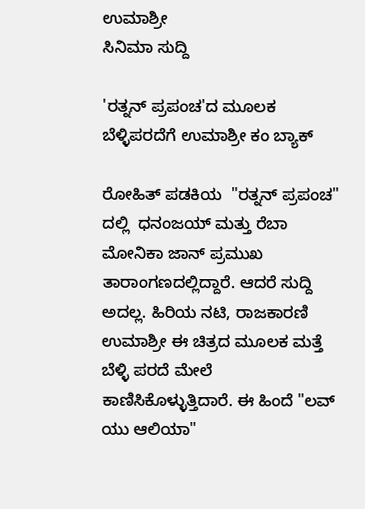ಉಮಾಶ್ರೀ
ಸಿನಿಮಾ ಸುದ್ದಿ

'ರತ್ನನ್ ಪ್ರಪಂಚ'ದ ಮೂಲಕ ಬೆಳ್ಳಿಪರದೆಗೆ ಉಮಾಶ್ರೀ ಕಂ ಬ್ಯಾಕ್

ರೋಹಿತ್ ಪಡಕಿಯ  "ರತ್ನನ್ ಪ್ರಪಂಚ" ದಲ್ಲಿ  ಧನಂಜಯ್ ಮತ್ತು ರೆಬಾ ಮೋನಿಕಾ ಜಾನ್ ಪ್ರಮುಖ ತಾರಾಂಗಣದಲ್ಲಿದ್ದಾರೆ. ಆದರೆ ಸುದ್ದಿ ಅದಲ್ಲ. ಹಿರಿಯ ನಟಿ, ರಾಜಕಾರಣಿ ಉಮಾಶ್ರೀ ಈ ಚಿತ್ರದ ಮೂಲಕ ಮತ್ತೆ ಬೆಳ್ಳಿ ಪರದೆ ಮೇಲೆ ಕಾಣಿಸಿಕೊಳ್ಳುತ್ತಿದಾರೆ. ಈ ಹಿಂದೆ "ಲವ್ ಯು ಆಲಿಯಾ"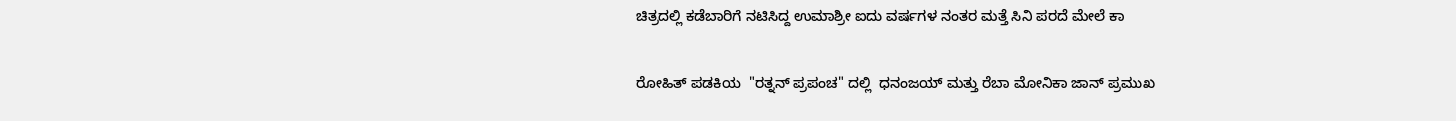ಚಿತ್ರದಲ್ಲಿ ಕಡೆಬಾರಿಗೆ ನಟಿಸಿದ್ದ ಉಮಾಶ್ರೀ ಐದು ವರ್ಷಗಳ ನಂತರ ಮತ್ತೆ ಸಿನಿ ಪರದೆ ಮೇಲೆ ಕಾ

ರೋಹಿತ್ ಪಡಕಿಯ  "ರತ್ನನ್ ಪ್ರಪಂಚ" ದಲ್ಲಿ  ಧನಂಜಯ್ ಮತ್ತು ರೆಬಾ ಮೋನಿಕಾ ಜಾನ್ ಪ್ರಮುಖ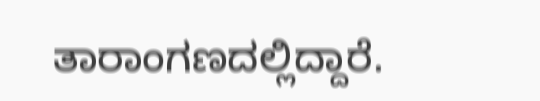ತಾರಾಂಗಣದಲ್ಲಿದ್ದಾರೆ.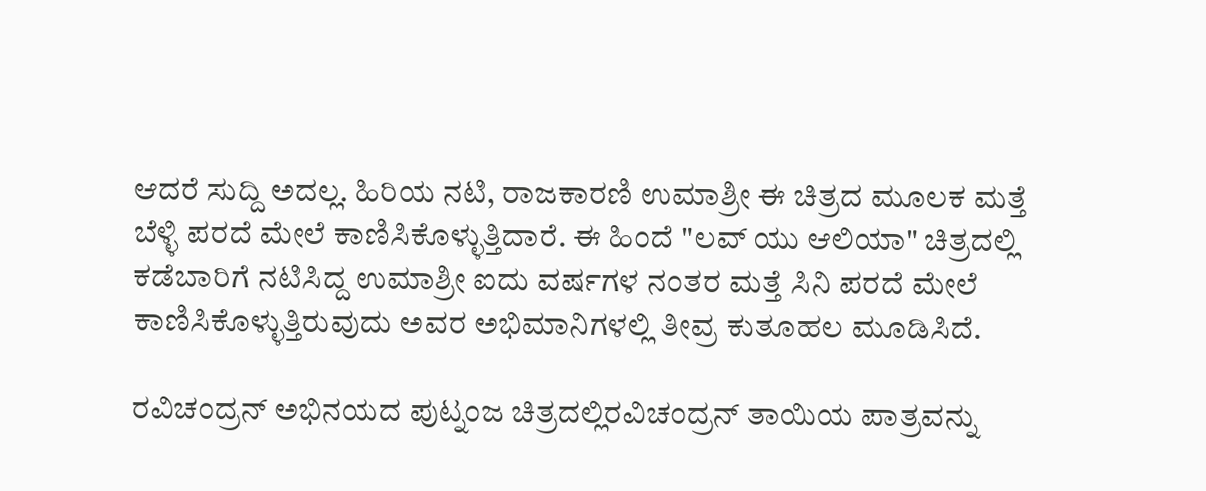ಆದರೆ ಸುದ್ದಿ ಅದಲ್ಲ. ಹಿರಿಯ ನಟಿ, ರಾಜಕಾರಣಿ ಉಮಾಶ್ರೀ ಈ ಚಿತ್ರದ ಮೂಲಕ ಮತ್ತೆ ಬೆಳ್ಳಿ ಪರದೆ ಮೇಲೆ ಕಾಣಿಸಿಕೊಳ್ಳುತ್ತಿದಾರೆ. ಈ ಹಿಂದೆ "ಲವ್ ಯು ಆಲಿಯಾ" ಚಿತ್ರದಲ್ಲಿ ಕಡೆಬಾರಿಗೆ ನಟಿಸಿದ್ದ ಉಮಾಶ್ರೀ ಐದು ವರ್ಷಗಳ ನಂತರ ಮತ್ತೆ ಸಿನಿ ಪರದೆ ಮೇಲೆ ಕಾಣಿಸಿಕೊಳ್ಳುತ್ತಿರುವುದು ಅವರ ಅಭಿಮಾನಿಗಳಲ್ಲಿ ತೀವ್ರ ಕುತೂಹಲ ಮೂಡಿಸಿದೆ.

ರವಿಚಂದ್ರನ್ ಅಭಿನಯದ ಪುಟ್ನಂಜ ಚಿತ್ರದಲ್ಲಿರವಿಚಂದ್ರನ್ ತಾಯಿಯ ಪಾತ್ರವನ್ನು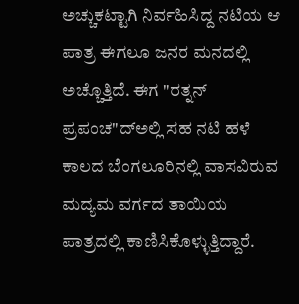ಅಚ್ಚುಕಟ್ಟಾಗಿ ನಿರ್ವಹಿಸಿದ್ದ ನಟಿಯ ಆ ಪಾತ್ರ ಈಗಲೂ ಜನರ ಮನದಲ್ಲಿ ಅಚ್ಚೊತ್ತಿದೆ. ಈಗ "ರತ್ನನ್ ಪ್ರಪಂಚ"ದ್ಅಲ್ಲಿ ಸಹ ನಟಿ ಹಳೆ ಕಾಲದ ಬೆಂಗಲೂರಿನಲ್ಲಿ ವಾಸವಿರುವ ಮದ್ಯಮ ವರ್ಗದ ತಾಯಿಯ ಪಾತ್ರದಲ್ಲಿ ಕಾಣಿಸಿಕೊಳ್ಳುತ್ತಿದ್ದಾರೆ.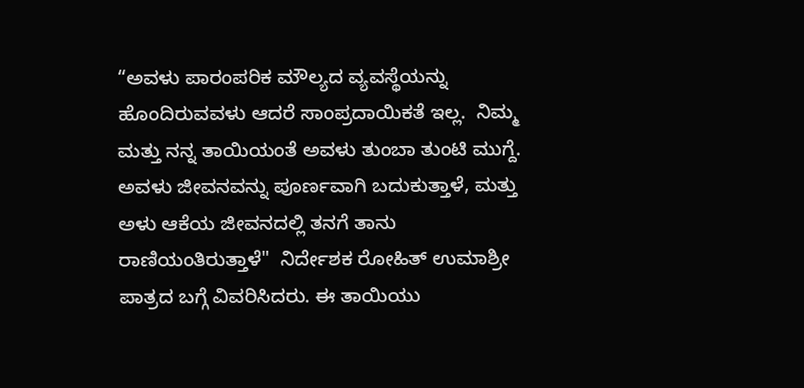“ಅವಳು ಪಾರಂಪರಿಕ ಮೌಲ್ಯದ ವ್ಯವಸ್ಥೆಯನ್ನು ಹೊಂದಿರುವವಳು ಆದರೆ ಸಾಂಪ್ರದಾಯಿಕತೆ ಇಲ್ಲ.  ನಿಮ್ಮ ಮತ್ತು ನನ್ನ ತಾಯಿಯಂತೆ ಅವಳು ತುಂಬಾ ತುಂಟಿ ಮುಗ್ದೆ. ಅವಳು ಜೀವನವನ್ನು ಪೂರ್ಣವಾಗಿ ಬದುಕುತ್ತಾಳೆ, ಮತ್ತು ಅಳು ಆಕೆಯ ಜೀವನದಲ್ಲಿ ತನಗೆ ತಾನು ರಾಣಿಯಂತಿರುತ್ತಾಳೆ"  ನಿರ್ದೇಶಕ ರೋಹಿತ್ ಉಮಾಶ್ರೀ ಪಾತ್ರದ ಬಗ್ಗೆ ವಿವರಿಸಿದರು. ಈ ತಾಯಿಯು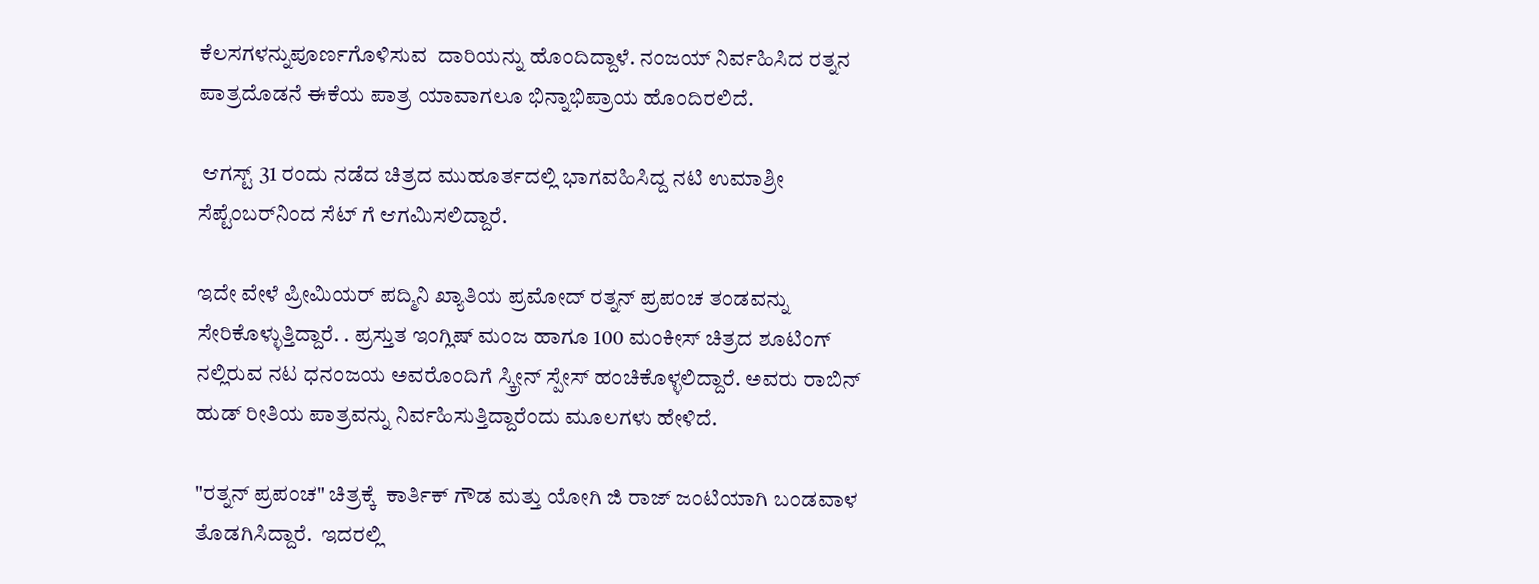ಕೆಲಸಗಳನ್ನುಪೂರ್ಣಗೊಳಿಸುವ  ದಾರಿಯನ್ನು ಹೊಂದಿದ್ದಾಳೆ. ನಂಜಯ್ ನಿರ್ವಹಿಸಿದ ರತ್ನನ ಪಾತ್ರದೊಡನೆ ಈಕೆಯ ಪಾತ್ರ ಯಾವಾಗಲೂ ಭಿನ್ನಾಭಿಪ್ರಾಯ ಹೊಂದಿರಲಿದೆ.

 ಆಗಸ್ಟ್ 31 ರಂದು ನಡೆದ ಚಿತ್ರದ ಮುಹೂರ್ತದಲ್ಲಿ ಭಾಗವಹಿಸಿದ್ದ ನಟಿ ಉಮಾಶ್ರೀ ಸೆಪ್ಟೆಂಬರ್‌ನಿಂದ ಸೆಟ್ ಗೆ ಆಗಮಿಸಲಿದ್ದಾರೆ.

ಇದೇ ವೇಳೆ ಪ್ರೀಮಿಯರ್ ಪದ್ಮಿನಿ ಖ್ಯಾತಿಯ ಪ್ರಮೋದ್ ರತ್ನನ್ ಪ್ರಪಂಚ ತಂಡವನ್ನು ಸೇರಿಕೊಳ್ಳುತ್ತಿದ್ದಾರೆ. . ಪ್ರಸ್ತುತ ಇಂಗ್ಲಿಷ್ ಮಂಜ ಹಾಗೂ 100 ಮಂಕೀಸ್ ಚಿತ್ರದ ಶೂಟಿಂಗ್ ನಲ್ಲಿರುವ ನಟ ಧನಂಜಯ ಅವರೊಂದಿಗೆ ಸ್ಕ್ರೀನ್ ಸ್ಪೇಸ್ ಹಂಚಿಕೊಳ್ಳಲಿದ್ದಾರೆ. ಅವರು ರಾಬಿನ್ ಹುಡ್ ರೀತಿಯ ಪಾತ್ರವನ್ನು ನಿರ್ವಹಿಸುತ್ತಿದ್ದಾರೆಂದು ಮೂಲಗಳು ಹೇಳಿದೆ.

"ರತ್ನನ್ ಪ್ರಪಂಚ" ಚಿತ್ರಕ್ಕೆ  ಕಾರ್ತಿಕ್ ಗೌಡ ಮತ್ತು ಯೋಗಿ ಜಿ ರಾಜ್ ಜಂಟಿಯಾಗಿ ಬಂಡವಾಳ ತೊಡಗಿಸಿದ್ದಾರೆ.  ಇದರಲ್ಲಿ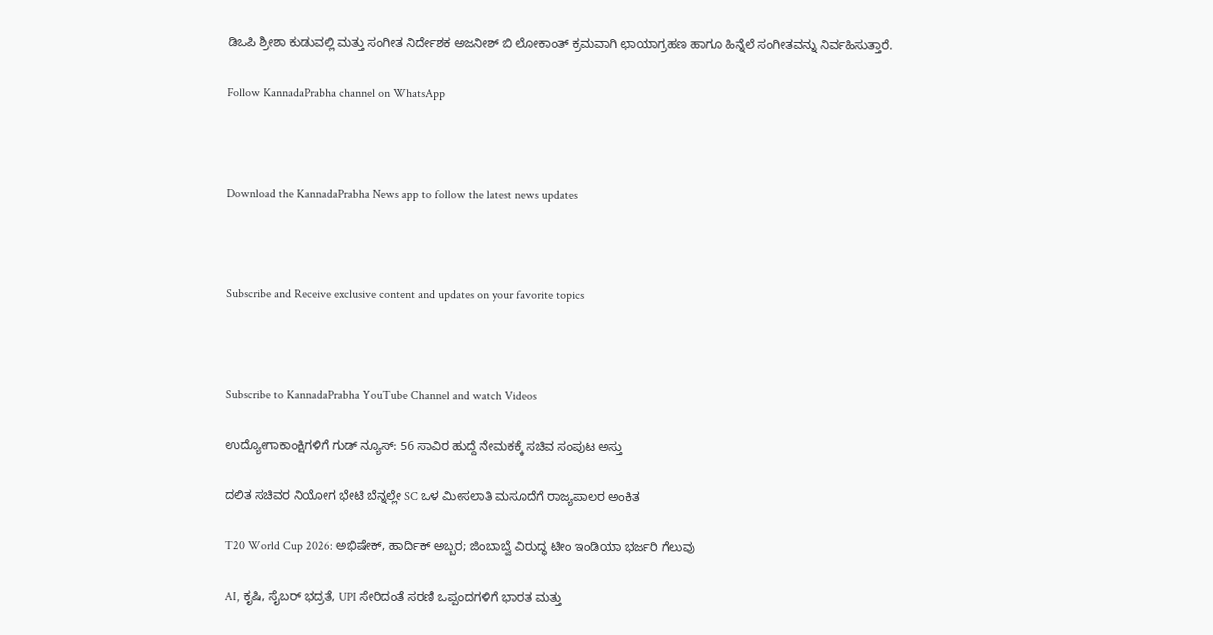ಡಿಒಪಿ ಶ್ರೀಶಾ ಕುಡುವಲ್ಲಿ ಮತ್ತು ಸಂಗೀತ ನಿರ್ದೇಶಕ ಅಜನೀಶ್ ಬಿ ಲೋಕಾಂತ್ ಕ್ರಮವಾಗಿ ಛಾಯಾಗ್ರಹಣ ಹಾಗೂ ಹಿನ್ನೆಲೆ ಸಂಗೀತವನ್ನು ನಿರ್ವಹಿಸುತ್ತಾರೆ.

Follow KannadaPrabha channel on WhatsApp



Download the KannadaPrabha News app to follow the latest news updates



Subscribe and Receive exclusive content and updates on your favorite topics



Subscribe to KannadaPrabha YouTube Channel and watch Videos

ಉದ್ಯೋಗಾಕಾಂಕ್ಷಿಗಳಿಗೆ ಗುಡ್ ನ್ಯೂಸ್: 56 ಸಾವಿರ ಹುದ್ದೆ ನೇಮಕಕ್ಕೆ ಸಚಿವ ಸಂಪುಟ ಅಸ್ತು

ದಲಿತ ಸಚಿವರ ನಿಯೋಗ ಭೇಟಿ ಬೆನ್ನಲ್ಲೇ SC ಒಳ ಮೀಸಲಾತಿ ಮಸೂದೆಗೆ ರಾಜ್ಯಪಾಲರ ಅಂಕಿತ

T20 World Cup 2026: ಅಭಿಷೇಕ್, ಹಾರ್ದಿಕ್ ಅಬ್ಬರ; ಜಿಂಬಾಬ್ವೆ ವಿರುದ್ಧ ಟೀಂ ಇಂಡಿಯಾ ಭರ್ಜರಿ ಗೆಲುವು

AI, ಕೃಷಿ, ಸೈಬರ್ ಭದ್ರತೆ, UPI ಸೇರಿದಂತೆ ಸರಣಿ ಒಪ್ಪಂದಗಳಿಗೆ ಭಾರತ ಮತ್ತು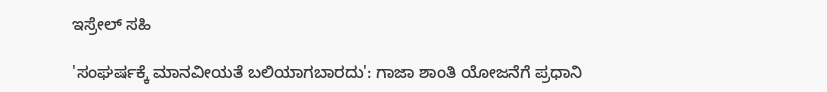ಇಸ್ರೇಲ್ ಸಹಿ

'ಸಂಘರ್ಷಕ್ಕೆ ಮಾನವೀಯತೆ ಬಲಿಯಾಗಬಾರದು': ಗಾಜಾ ಶಾಂತಿ ಯೋಜನೆಗೆ ಪ್ರಧಾನಿ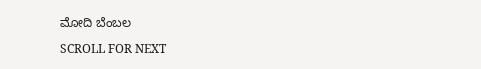ಮೋದಿ ಬೆಂಬಲ

SCROLL FOR NEXT